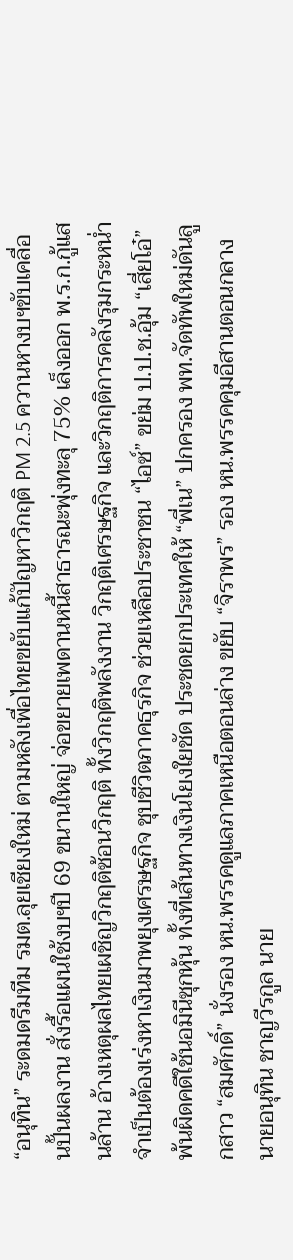“อนุทิน” ระดมดรีมทีม รมต.ลุยเชียงใหม่ ตามหลังเพื่อไทยขยับแก้ปัญหาวิกฤติ PM 2.5 ควานหางบฯขับเคลื่อนปั้นผลงาน สั่งรื้อแผนใช้งบฯปี 69 ขนานใหญ่ จ่อขยายเพดานหนี้สาธารณะพุ่งทะลุ 75% เล็งออก พ.ร.ก.กู้แสนล้าน อ้างเหตุผลไทยเผชิญวิกฤติซ้อนวิกฤติ ทั้งวิกฤติพลังงาน วิกฤติเศรษฐกิจ และวิกฤติการคลังรุมกระหน่ำ จำเป็นต้องเร่งหาเงินมาพยุงเศรษฐกิจ ชุบชีวิตภาคธุรกิจ ช่วยเหลือประชาชน “ไอซ์” ขย่ม ป.ป.ช.อุ้ม “เสี่ยโอ๋” พ้นผิดคดีใช้นอมินีซุกหุ้น ทั้งที่เส้นทางเงินโยงใยชัด ประชดยกประเทศให้ “พี่เน” ปกครอง พท.จัดทัพใหม่ดันลูกสาว “สมศักดิ์” นั่งรอง หน.พรรคดูแลภาคเหนือตอนล่าง ขยับ “จิราพร” รอง หน.พรรคคุมอีสานตอนกลางนายอนุทิน ชาญวีรกูล นาย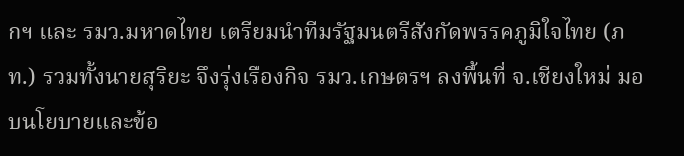กฯ และ รมว.มหาดไทย เตรียมนำทีมรัฐมนตรีสังกัดพรรคภูมิใจไทย (ภท.) รวมทั้งนายสุริยะ จึงรุ่งเรืองกิจ รมว.เกษตรฯ ลงพื้นที่ จ.เชียงใหม่ มอบนโยบายและข้อ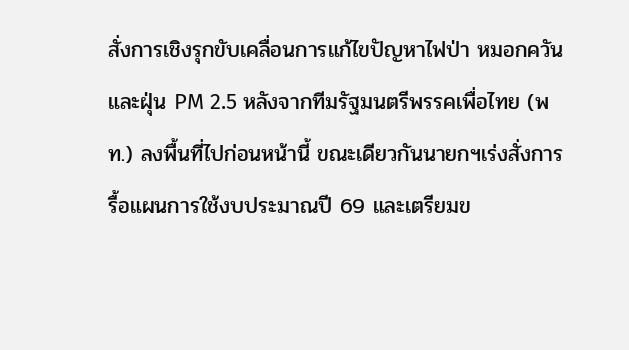สั่งการเชิงรุกขับเคลื่อนการแก้ไขปัญหาไฟป่า หมอกควันและฝุ่น PM 2.5 หลังจากทีมรัฐมนตรีพรรคเพื่อไทย (พท.) ลงพื้นที่ไปก่อนหน้านี้ ขณะเดียวกันนายกฯเร่งสั่งการรื้อแผนการใช้งบประมาณปี 69 และเตรียมข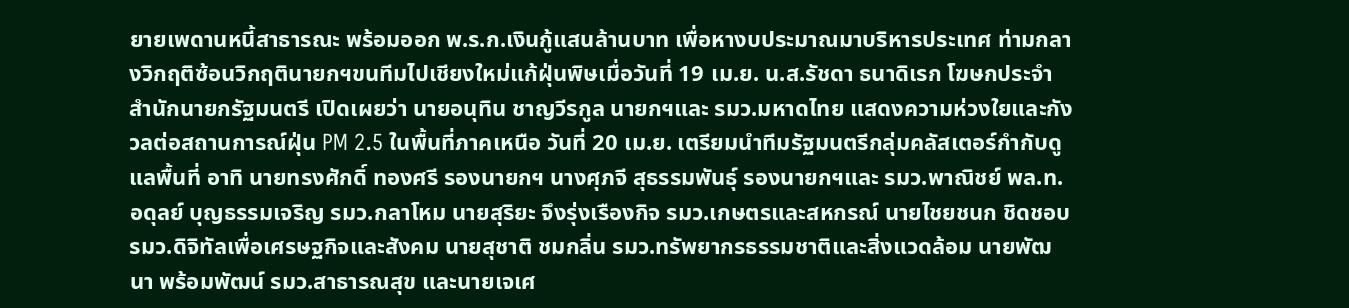ยายเพดานหนี้สาธารณะ พร้อมออก พ.ร.ก.เงินกู้แสนล้านบาท เพื่อหางบประมาณมาบริหารประเทศ ท่ามกลางวิกฤติซ้อนวิกฤตินายกฯขนทีมไปเชียงใหม่แก้ฝุ่นพิษเมื่อวันที่ 19 เม.ย. น.ส.รัชดา ธนาดิเรก โฆษกประจำสำนักนายกรัฐมนตรี เปิดเผยว่า นายอนุทิน ชาญวีรกูล นายกฯและ รมว.มหาดไทย แสดงความห่วงใยและกังวลต่อสถานการณ์ฝุ่น PM 2.5 ในพื้นที่ภาคเหนือ วันที่ 20 เม.ย. เตรียมนำทีมรัฐมนตรีกลุ่มคลัสเตอร์กำกับดูแลพื้นที่ อาทิ นายทรงศักดิ์ ทองศรี รองนายกฯ นางศุภจี สุธรรมพันธุ์ รองนายกฯและ รมว.พาณิชย์ พล.ท.อดุลย์ บุญธรรมเจริญ รมว.กลาโหม นายสุริยะ จึงรุ่งเรืองกิจ รมว.เกษตรและสหกรณ์ นายไชยชนก ชิดชอบ รมว.ดิจิทัลเพื่อเศรษฐกิจและสังคม นายสุชาติ ชมกลิ่น รมว.ทรัพยากรธรรมชาติและสิ่งแวดล้อม นายพัฒนา พร้อมพัฒน์ รมว.สาธารณสุข และนายเจเศ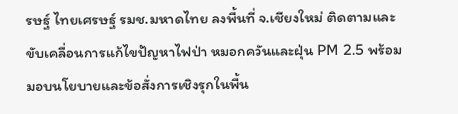รษฐ์ ไทยเศรษฐ์ รมช.มหาดไทย ลงพื้นที่ จ.เชียงใหม่ ติดตามและขับเคลื่อนการแก้ไขปัญหาไฟป่า หมอกควันและฝุ่น PM 2.5 พร้อมมอบนโยบายและข้อสั่งการเชิงรุกในพื้น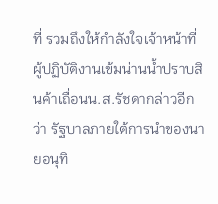ที่ รวมถึงให้กำลังใจเจ้าหน้าที่ผู้ปฏิบัติงานเข้มน่านน้ำปราบสินค้าเถื่อนน.ส.รัชดากล่าวอีกว่า รัฐบาลภายใต้การนำของนายอนุทิ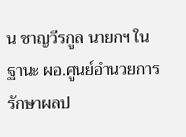น ชาญวีรกูล นายกฯ ในฐานะ ผอ.ศูนย์อำนวยการรักษาผลป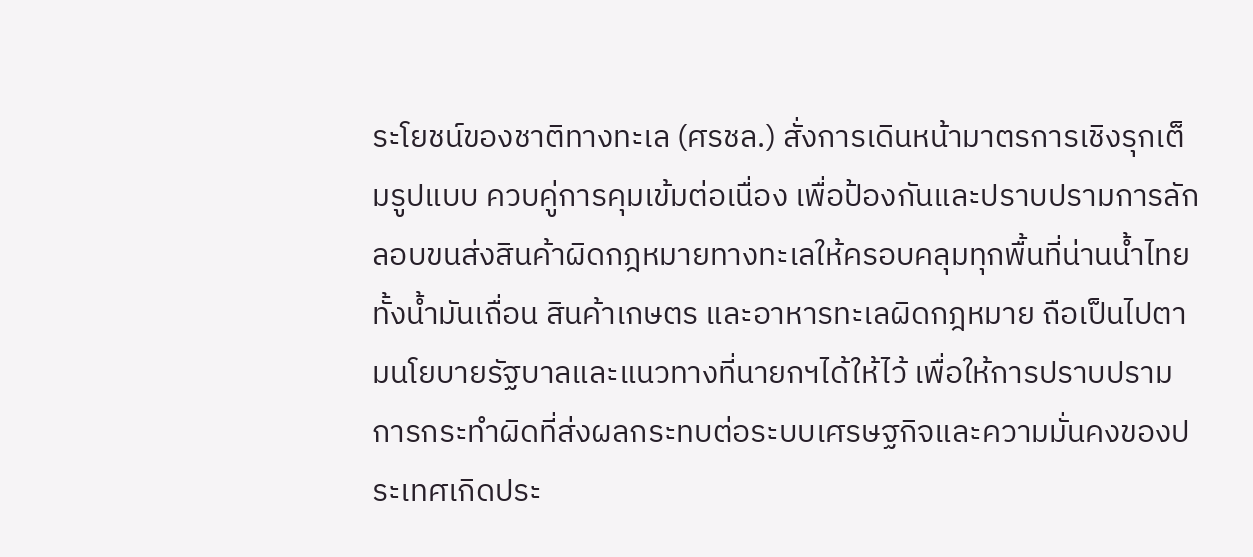ระโยชน์ของชาติทางทะเล (ศรชล.) สั่งการเดินหน้ามาตรการเชิงรุกเต็มรูปแบบ ควบคู่การคุมเข้มต่อเนื่อง เพื่อป้องกันและปราบปรามการลักลอบขนส่งสินค้าผิดกฎหมายทางทะเลให้ครอบคลุมทุกพื้นที่น่านน้ำไทย ทั้งน้ำมันเถื่อน สินค้าเกษตร และอาหารทะเลผิดกฎหมาย ถือเป็นไปตามนโยบายรัฐบาลและแนวทางที่นายกฯได้ให้ไว้ เพื่อให้การปราบปรามการกระทำผิดที่ส่งผลกระทบต่อระบบเศรษฐกิจและความมั่นคงของประเทศเกิดประ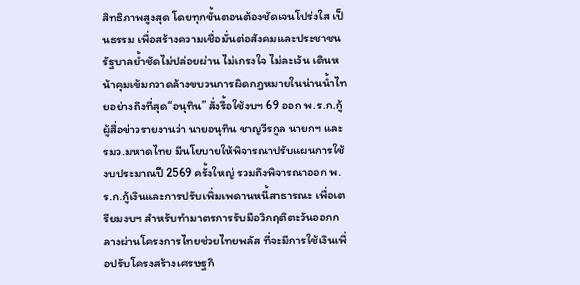สิทธิภาพสูงสุด โดยทุกขั้นตอนต้องชัดเจนโปร่งใส เป็นธรรม เพื่อสร้างความเชื่อมั่นต่อสังคมและประชาชน รัฐบาลย้ำชัดไม่ปล่อยผ่าน ไม่เกรงใจ ไม่ละเว้น เดินหน้าคุมเข้มกวาดล้างขบวนการผิดกฎหมายในน่านน้ำไทยอย่างถึงที่สุด“อนุทิน” สั่งรื้อใช้งบฯ 69 ออก พ.ร.ก.กู้ผู้สื่อข่าวรายงานว่า นายอนุทิน ชาญวีรกูล นายกฯ และ รมว.มหาดไทย มีนโยบายให้พิจารณาปรับแผนการใช้งบประมาณปี 2569 ครั้งใหญ่ รวมถึงพิจารณาออก พ.ร.ก.กู้เงินและการปรับเพิ่มเพดานหนี้สาธารณะ เพื่อเตรียมงบฯ สำหรับทำมาตรการรับมือวิกฤติตะวันออกกลางผ่านโครงการไทยช่วยไทยพลัส ที่จะมีการใช้เงินเพื่อปรับโครงสร้างเศรษฐกิ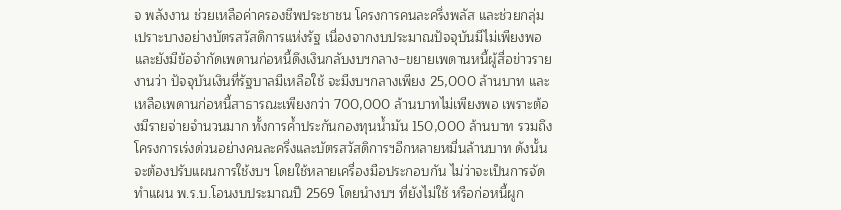จ พลังงาน ช่วยเหลือค่าครองชีพประชาชน โครงการคนละครึ่งพลัส และช่วยกลุ่มเปราะบางอย่างบัตรสวัสดิการแห่งรัฐ เนื่องจากงบประมาณปัจจุบันมีไม่เพียงพอ และยังมีข้อจำกัดเพดานก่อหนี้ดึงเงินกลับงบฯกลาง–ขยายเพดานหนี้ผู้สื่อข่าวรายงานว่า ปัจจุบันเงินที่รัฐบาลมีเหลือใช้ จะมีงบฯกลางเพียง 25,000 ล้านบาท และเหลือเพดานก่อหนี้สาธารณะเพียงกว่า 700,000 ล้านบาทไม่เพียงพอ เพราะต้องมีรายจ่ายจำนวนมาก ทั้งการค้ำประกันกองทุนน้ำมัน 150,000 ล้านบาท รวมถึงโครงการเร่งด่วนอย่างคนละครึ่งและบัตรสวัสดิการฯอีกหลายหมื่นล้านบาท ดังนั้นจะต้องปรับแผนการใช้งบฯ โดยใช้หลายเครื่องมือประกอบกัน ไม่ว่าจะเป็นการจัดทำแผน พ.ร.บ.โอนงบประมาณปี 2569 โดยนำงบฯ ที่ยังไม่ใช้ หรือก่อหนี้ผูก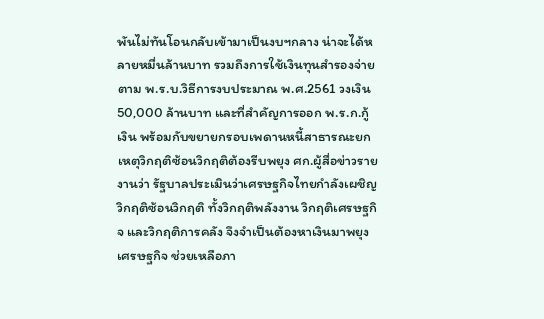พันไม่ทันโอนกลับเข้ามาเป็นงบฯกลาง น่าจะได้หลายหมื่นล้านบาท รวมถึงการใช้เงินทุนสำรองจ่ายตาม พ.ร.บ.วิธีการงบประมาณ พ.ศ.2561 วงเงิน 50,000 ล้านบาท และที่สำคัญการออก พ.ร.ก.กู้เงิน พร้อมกับขยายกรอบเพดานหนี้สาธารณะยกเหตุวิกฤติซ้อนวิกฤติต้องรีบพยุง ศก.ผู้สื่อข่าวรายงานว่า รัฐบาลประเมินว่าเศรษฐกิจไทยกำลังเผชิญวิกฤติซ้อนวิกฤติ ทั้งวิกฤติพลังงาน วิกฤติเศรษฐกิจ และวิกฤติการคลัง จึงจำเป็นต้องหาเงินมาพยุงเศรษฐกิจ ช่วยเหลือภา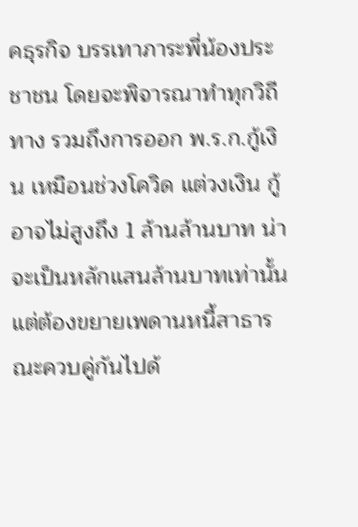คธุรกิจ บรรเทาภาระพี่น้องประชาชน โดยจะพิจารณาทำทุกวิถีทาง รวมถึงการออก พ.ร.ก.กู้เงิน เหมือนช่วงโควิด แต่วงเงิน กู้อาจไม่สูงถึง 1 ล้านล้านบาท น่าจะเป็นหลักแสนล้านบาทเท่านั้น แต่ต้องขยายเพดานหนี้สาธารณะควบคู่กันไปด้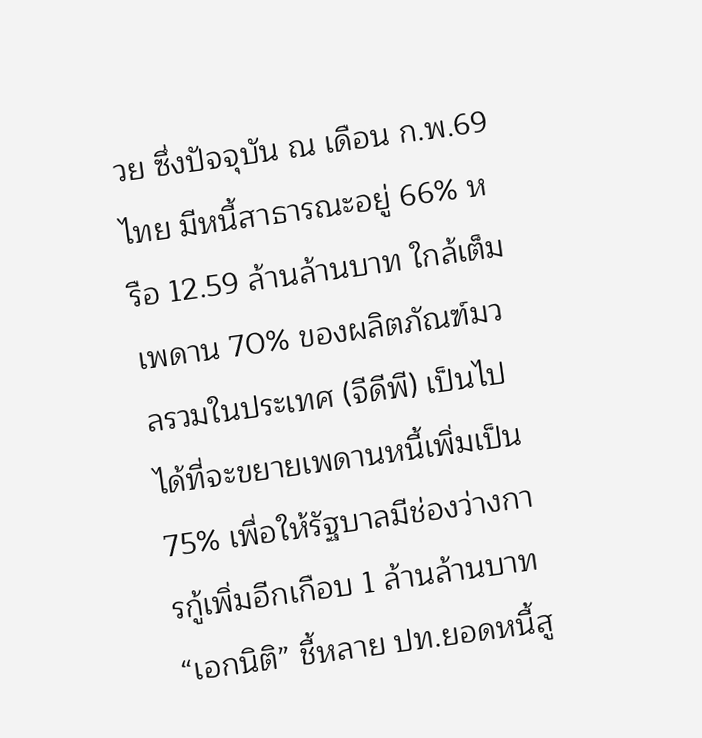วย ซึ่งปัจจุบัน ณ เดือน ก.พ.69 ไทย มีหนี้สาธารณะอยู่ 66% หรือ 12.59 ล้านล้านบาท ใกล้เต็มเพดาน 70% ของผลิตภัณฑ์มวลรวมในประเทศ (จีดีพี) เป็นไปได้ที่จะขยายเพดานหนี้เพิ่มเป็น 75% เพื่อให้รัฐบาลมีช่องว่างการกู้เพิ่มอีกเกือบ 1 ล้านล้านบาท“เอกนิติ” ชี้หลาย ปท.ยอดหนี้สู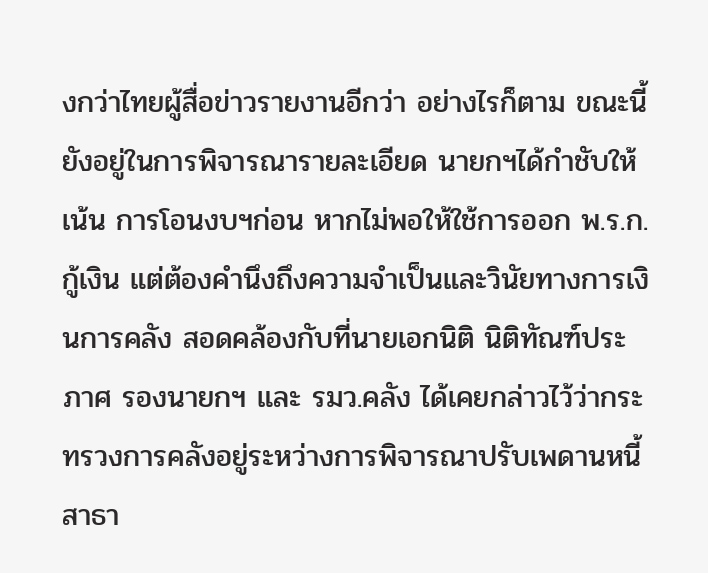งกว่าไทยผู้สื่อข่าวรายงานอีกว่า อย่างไรก็ตาม ขณะนี้ ยังอยู่ในการพิจารณารายละเอียด นายกฯได้กำชับให้เน้น การโอนงบฯก่อน หากไม่พอให้ใช้การออก พ.ร.ก.กู้เงิน แต่ต้องคำนึงถึงความจำเป็นและวินัยทางการเงินการคลัง สอดคล้องกับที่นายเอกนิติ นิติทัณฑ์ประภาศ รองนายกฯ และ รมว.คลัง ได้เคยกล่าวไว้ว่ากระทรวงการคลังอยู่ระหว่างการพิจารณาปรับเพดานหนี้สาธา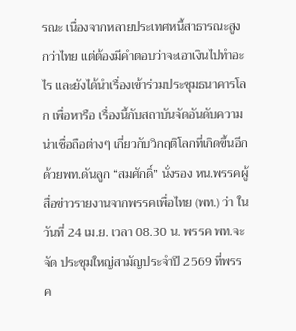รณะ เนื่องจากหลายประเทศหนี้สาธารณะสูง กว่าไทย แต่ต้องมีคำตอบว่าจะเอาเงินไปทำอะไร และยังได้นำเรื่องเข้าร่วมประชุมธนาคารโลก เพื่อหารือ เรื่องนี้กับสถาบันจัดอันดับความน่าเชื่อถือต่างๆ เกี่ยวกับวิกฤติโลกที่เกิดขึ้นอีกด้วยพท.ดันลูก “สมศักดิ์” นั่งรอง หน.พรรคผู้สื่อข่าวรายงานจากพรรคเพื่อไทย (พท.) ว่า ในวันที่ 24 เม.ย. เวลา 08.30 น. พรรค พท.จะจัด ประชุมใหญ่สามัญประจำปี 2569 ที่พรรค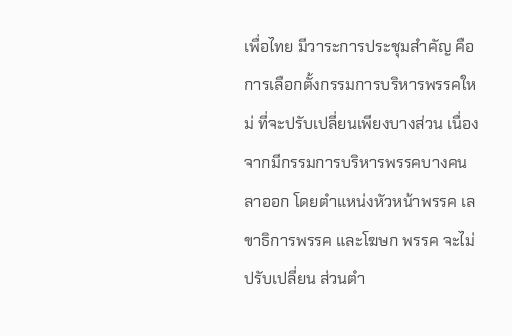เพื่อไทย มีวาระการประชุมสำคัญ คือ การเลือกตั้งกรรมการบริหารพรรคใหม่ ที่จะปรับเปลี่ยนเพียงบางส่วน เนื่องจากมีกรรมการบริหารพรรคบางคนลาออก โดยตำแหน่งหัวหน้าพรรค เลขาธิการพรรค และโฆษก พรรค จะไม่ปรับเปลี่ยน ส่วนตำ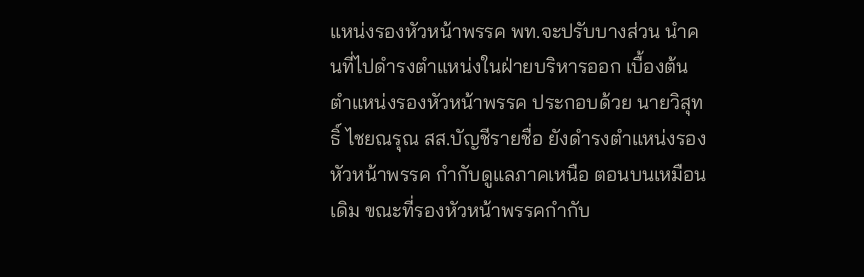แหน่งรองหัวหน้าพรรค พท.จะปรับบางส่วน นำคนที่ไปดำรงตำแหน่งในฝ่ายบริหารออก เบื้องต้นตำแหน่งรองหัวหน้าพรรค ประกอบด้วย นายวิสุทธิ์ ไชยณรุณ สส.บัญชีรายชื่อ ยังดำรงตำแหน่งรองหัวหน้าพรรค กำกับดูแลภาคเหนือ ตอนบนเหมือนเดิม ขณะที่รองหัวหน้าพรรคกำกับ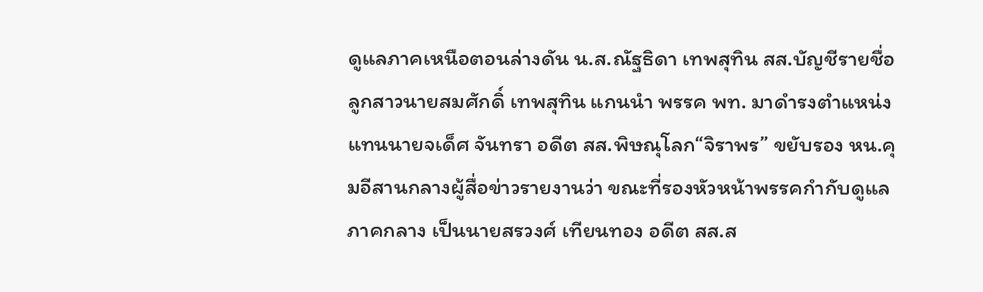ดูแลภาคเหนือตอนล่างดัน น.ส.ณัฐธิดา เทพสุทิน สส.บัญชีรายชื่อ ลูกสาวนายสมศักดิ์ เทพสุทิน แกนนำ พรรค พท. มาดำรงตำแหน่งแทนนายจเด็ศ จันทรา อดีต สส.พิษณุโลก“จิราพร” ขยับรอง หน.คุมอีสานกลางผู้สื่อข่าวรายงานว่า ขณะที่รองหัวหน้าพรรคกำกับดูแลภาคกลาง เป็นนายสรวงศ์ เทียนทอง อดีต สส.ส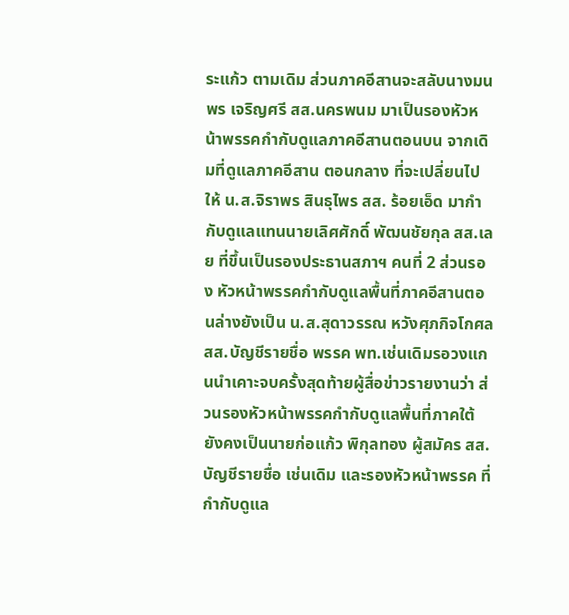ระแก้ว ตามเดิม ส่วนภาคอีสานจะสลับนางมนพร เจริญศรี สส.นครพนม มาเป็นรองหัวหน้าพรรคกำกับดูแลภาคอีสานตอนบน จากเดิมที่ดูแลภาคอีสาน ตอนกลาง ที่จะเปลี่ยนไปให้ น.ส.จิราพร สินธุไพร สส. ร้อยเอ็ด มากำกับดูแลแทนนายเลิศศักดิ์ พัฒนชัยกุล สส.เลย ที่ขึ้นเป็นรองประธานสภาฯ คนที่ 2 ส่วนรอง หัวหน้าพรรคกำกับดูแลพื้นที่ภาคอีสานตอนล่างยังเป็น น.ส.สุดาวรรณ หวังศุภกิจโกศล สส.บัญชีรายชื่อ พรรค พท.เช่นเดิมรอวงแกนนำเคาะจบครั้งสุดท้ายผู้สื่อข่าวรายงานว่า ส่วนรองหัวหน้าพรรคกำกับดูแลพื้นที่ภาคใต้ ยังคงเป็นนายก่อแก้ว พิกุลทอง ผู้สมัคร สส.บัญชีรายชื่อ เช่นเดิม และรองหัวหน้าพรรค ที่กำกับดูแล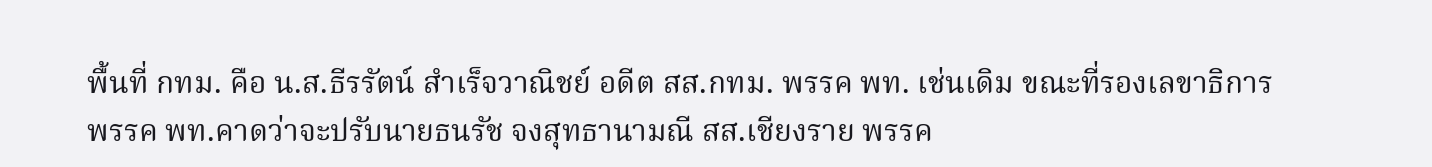พื้นที่ กทม. คือ น.ส.ธีรรัตน์ สำเร็จวาณิชย์ อดีต สส.กทม. พรรค พท. เช่นเดิม ขณะที่รองเลขาธิการพรรค พท.คาดว่าจะปรับนายธนรัช จงสุทธานามณี สส.เชียงราย พรรค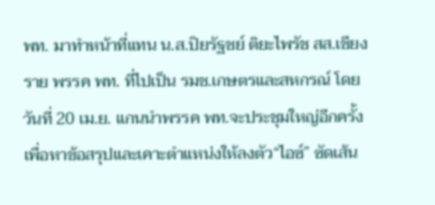พท. มาทำหน้าที่แทน น.ส.ปิยรัฐชย์ ติยะไพรัช สส.เชียงราย พรรค พท. ที่ไปเป็น รมช.เกษตรและสหกรณ์ โดยวันที่ 20 เม.ย. แกนนำพรรค พท.จะประชุมใหญ่อีกครั้งเพื่อหาข้อสรุปและเคาะตำแหน่งให้ลงตัว“ไอซ์” ซัดเส้น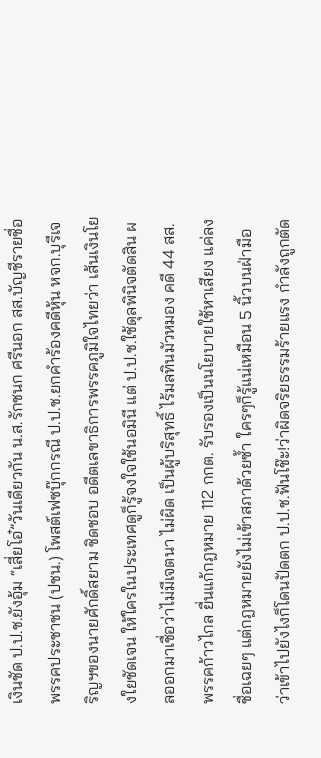เงินชัด ป.ป.ช.ยังอุ้ม “เสี่ยโอ๋”วันเดียวกัน น.ส.รักชนก ศรีนอก สส.บัญชีรายชื่อ พรรคประชาชน (ปชน.) โพสต์เฟซบุ๊กกรณี ป.ป.ช.ยกคำร้องคดีหุ้น หจก.บุรีเจริญฯของนายศักดิ์สยาม ชิดชอบ อดีตเลขาธิการพรรคภูมิใจไทยว่า เส้นเงินโยงใยชัดเจน ให้ใครในประเทศดูก็รู้จงใจใช้นอมินี แต่ ป.ป.ช.ใช้ดุลพินิจตัดสิน ผลออกมาเชื่อว่าไม่มีเจตนา ไม่ผิด เป็นผู้บริสุทธิ์ ไร้มลทินมัวหมอง คดี 44 สส.พรรคก้าวไกล ยื่นแก้กฎหมาย 112 กกต. รับรองเป็นนโยบายใช้หาเสียง แค่ลงชื่อเฉยๆ แต่กฎหมายยังไม่เข้าสภาด้วยซ้ำ ใครๆก็รู้แน่เหมือน 5 นิ้วบนฝ่ามือว่าเข้าไปยังไงก็โดนปัดตก ป.ป.ช.ฟันโช๊ะ!ว่าผิดจริยธรรมร้ายแรง กำลังถูกตัด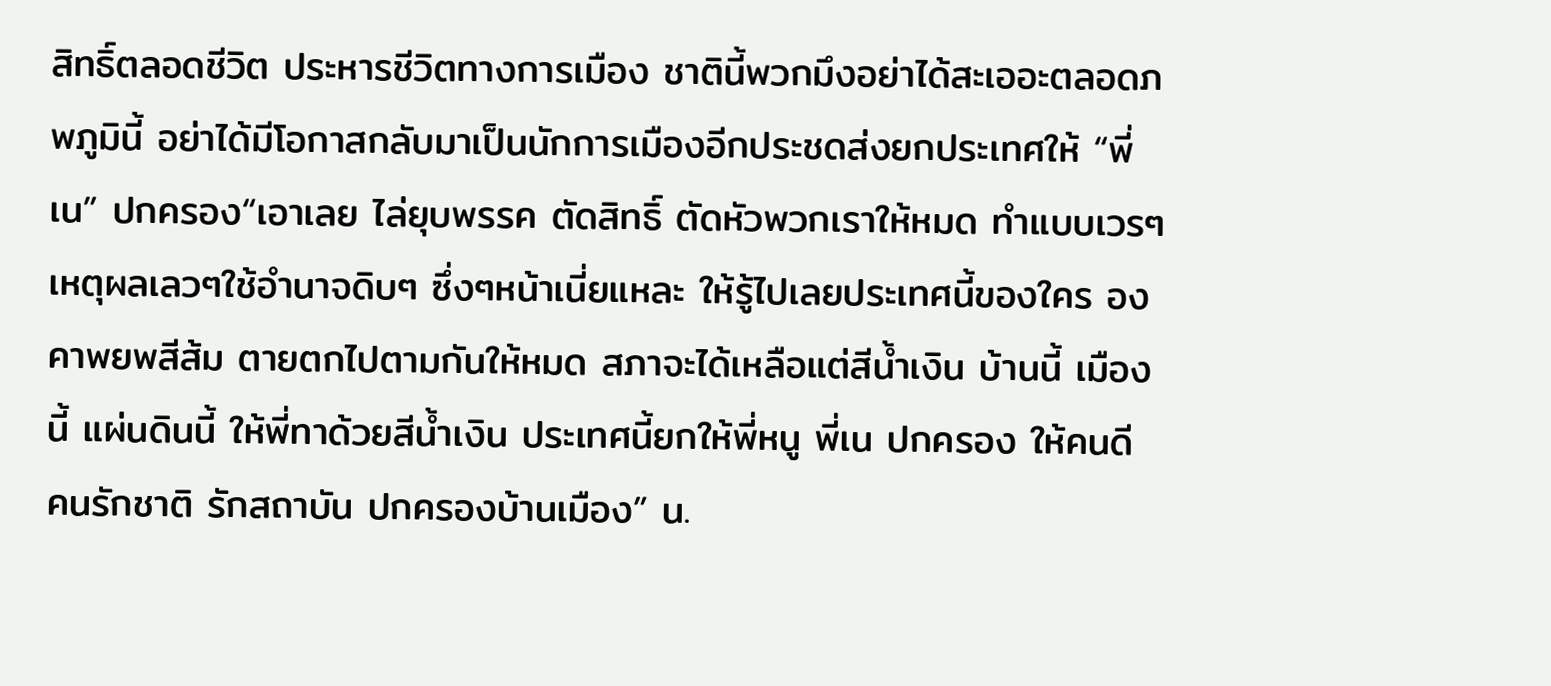สิทธิ์ตลอดชีวิต ประหารชีวิตทางการเมือง ชาตินี้พวกมึงอย่าได้สะเออะตลอดภพภูมินี้ อย่าได้มีโอกาสกลับมาเป็นนักการเมืองอีกประชดส่งยกประเทศให้ “พี่เน” ปกครอง“เอาเลย ไล่ยุบพรรค ตัดสิทธิ์ ตัดหัวพวกเราให้หมด ทำแบบเวรๆ เหตุผลเลวๆใช้อำนาจดิบๆ ซึ่งๆหน้าเนี่ยแหละ ให้รู้ไปเลยประเทศนี้ของใคร องคาพยพสีส้ม ตายตกไปตามกันให้หมด สภาจะได้เหลือแต่สีน้ำเงิน บ้านนี้ เมืองนี้ แผ่นดินนี้ ให้พี่ทาด้วยสีน้ำเงิน ประเทศนี้ยกให้พี่หนู พี่เน ปกครอง ให้คนดี คนรักชาติ รักสถาบัน ปกครองบ้านเมือง” น.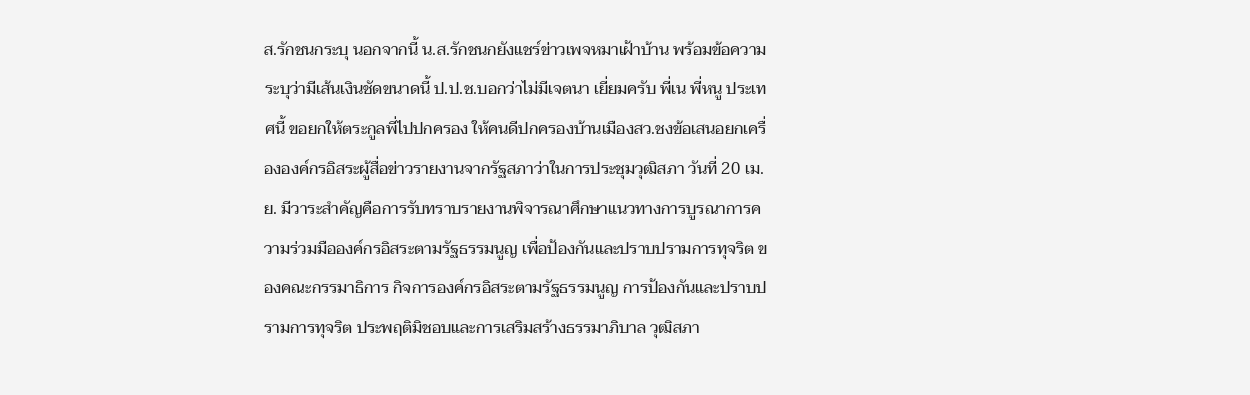ส.รักชนกระบุ นอกจากนี้ น.ส.รักชนกยังแชร์ข่าวเพจหมาเฝ้าบ้าน พร้อมข้อความระบุว่ามีเส้นเงินชัดขนาดนี้ ป.ป.ช.บอกว่าไม่มีเจตนา เยี่ยมครับ พี่เน พี่หนู ประเทศนี้ ขอยกให้ตระกูลพี่ไปปกครอง ให้คนดีปกครองบ้านเมืองสว.ชงข้อเสนอยกเครื่ององค์กรอิสระผู้สื่อข่าวรายงานจากรัฐสภาว่าในการประชุมวุฒิสภา วันที่ 20 เม.ย. มีวาระสำคัญคือการรับทราบรายงานพิจารณาศึกษาแนวทางการบูรณาการความร่วมมือองค์กรอิสระตามรัฐธรรมนูญ เพื่อป้องกันและปราบปรามการทุจริต ของคณะกรรมาธิการ กิจการองค์กรอิสระตามรัฐธรรมนูญ การป้องกันและปราบปรามการทุจริต ประพฤติมิชอบและการเสริมสร้างธรรมาภิบาล วุฒิสภา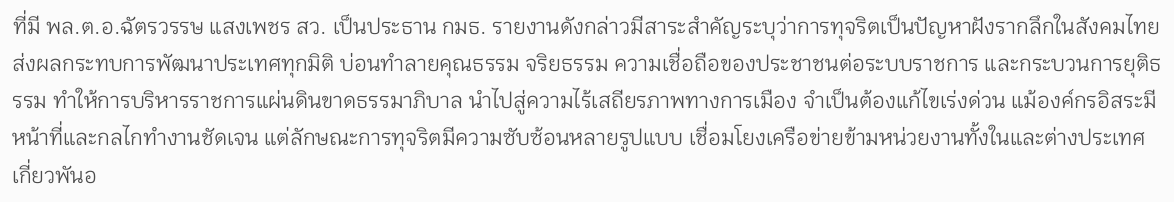ที่มี พล.ต.อ.ฉัตรวรรษ แสงเพชร สว. เป็นประธาน กมธ. รายงานดังกล่าวมีสาระสำคัญระบุว่าการทุจริตเป็นปัญหาฝังรากลึกในสังคมไทย ส่งผลกระทบการพัฒนาประเทศทุกมิติ บ่อนทำลายคุณธรรม จริยธรรม ความเชื่อถือของประชาชนต่อระบบราชการ และกระบวนการยุติธรรม ทำให้การบริหารราชการแผ่นดินขาดธรรมาภิบาล นำไปสู่ความไร้เสถียรภาพทางการเมือง จำเป็นต้องแก้ไขเร่งด่วน แม้องค์กรอิสระมีหน้าที่และกลไกทำงานชัดเจน แต่ลักษณะการทุจริตมีความซับซ้อนหลายรูปแบบ เชื่อมโยงเครือข่ายข้ามหน่วยงานทั้งในและต่างประเทศ เกี่ยวพันอ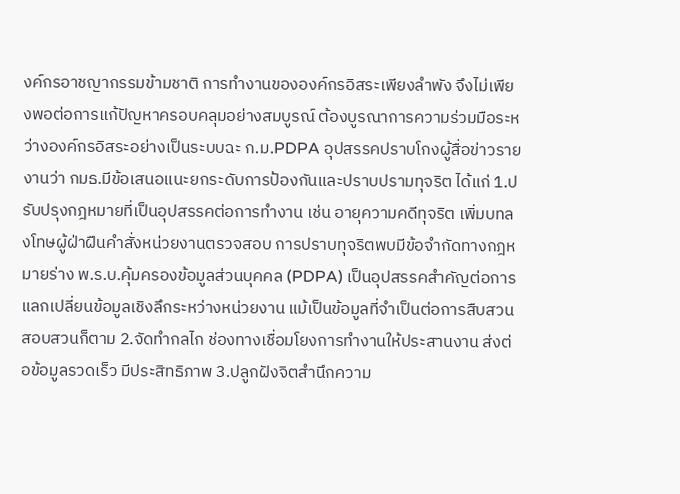งค์กรอาชญากรรมข้ามชาติ การทำงานขององค์กรอิสระเพียงลำพัง จึงไม่เพียงพอต่อการแก้ปัญหาครอบคลุมอย่างสมบูรณ์ ต้องบูรณาการความร่วมมือระหว่างองค์กรอิสระอย่างเป็นระบบฉะ ก.ม.PDPA อุปสรรคปราบโกงผู้สื่อข่าวรายงานว่า กมธ.มีข้อเสนอแนะยกระดับการป้องกันและปราบปรามทุจริต ได้แก่ 1.ปรับปรุงกฎหมายที่เป็นอุปสรรคต่อการทำงาน เช่น อายุความคดีทุจริต เพิ่มบทลงโทษผู้ฝ่าฝืนคำสั่งหน่วยงานตรวจสอบ การปราบทุจริตพบมีข้อจำกัดทางกฎหมายร่าง พ.ร.บ.คุ้มครองข้อมูลส่วนบุคคล (PDPA) เป็นอุปสรรคสำคัญต่อการแลกเปลี่ยนข้อมูลเชิงลึกระหว่างหน่วยงาน แม้เป็นข้อมูลที่จำเป็นต่อการสืบสวนสอบสวนก็ตาม 2.จัดทำกลไก ช่องทางเชื่อมโยงการทำงานให้ประสานงาน ส่งต่อข้อมูลรวดเร็ว มีประสิทธิภาพ 3.ปลูกฝังจิตสำนึกความ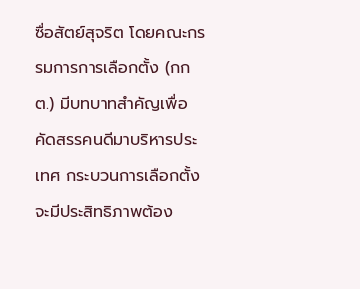ซื่อสัตย์สุจริต โดยคณะกรรมการการเลือกตั้ง (กกต.) มีบทบาทสำคัญเพื่อคัดสรรคนดีมาบริหารประเทศ กระบวนการเลือกตั้งจะมีประสิทธิภาพต้อง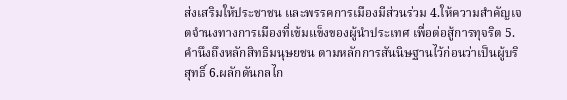ส่งเสริมให้ประชาชน และพรรคการเมืองมีส่วนร่วม 4.ให้ความสำคัญเจตจำนงทางการเมืองที่เข้มแข็งของผู้นำประเทศ เพื่อต่อสู้การทุจริต 5.คำนึงถึงหลักสิทธิมนุษยชน ตามหลักการสันนิษฐานไว้ก่อนว่าเป็นผู้บริสุทธิ์ 6.ผลักดันกลไก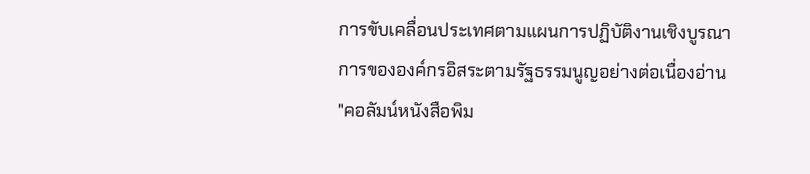การขับเคลื่อนประเทศตามแผนการปฏิบัติงานเชิงบูรณาการขององค์กรอิสระตามรัฐธรรมนูญอย่างต่อเนื่องอ่าน "คอลัมน์หนังสือพิม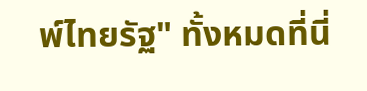พ์ไทยรัฐ" ทั้งหมดที่นี่